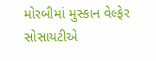મોરબીમાં મુસ્કાન વેલ્ફેર સોસાયટીએ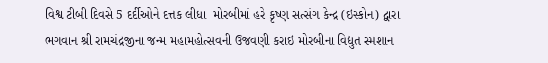વિશ્વ ટીબી દિવસે 5 દર્દીઓને દત્તક લીધા  મોરબીમાં હરે કૃષ્ણ સત્સંગ કેન્દ્ર (ઇસ્કોન) દ્વારા ભગવાન શ્રી રામચંદ્રજીના જન્મ મહામહોત્સવની ઉજવણી કરાઇ મોરબીના વિદ્યુત સ્મશાન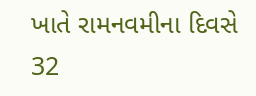ખાતે રામનવમીના દિવસે 32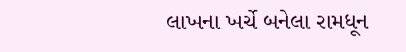લાખના ખર્ચે બનેલા રામધૂન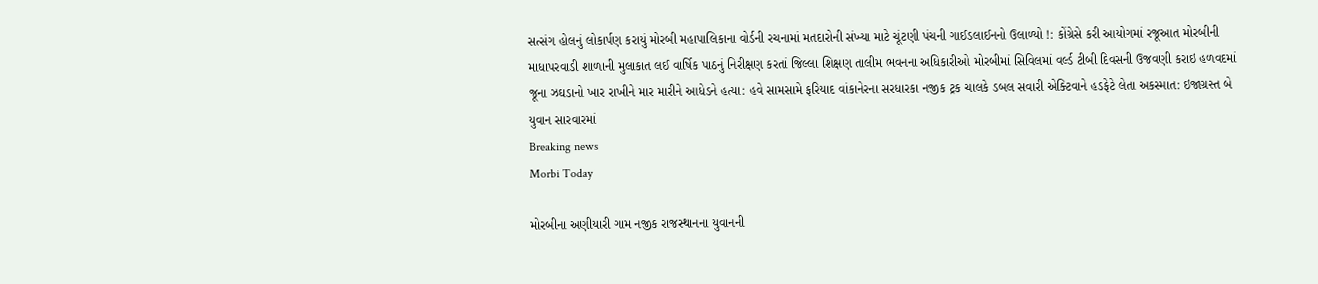સત્સંગ હોલનું લોકાર્પણ કરાયું મોરબી મહાપાલિકાના વોર્ડની રચનામાં મતદારોની સંખ્યા માટે ચૂંટણી પંચની ગાઈડલાઈનનો ઉલાળ્યો !: કોંગ્રેસે કરી આયોગમાં રજૂઆત મોરબીની માધાપરવાડી શાળાની મુલાકાત લઈ વાર્ષિક પાઠનું નિરીક્ષણ કરતાં જિલ્લા શિક્ષણ તાલીમ ભવનના અધિકારીઓ મોરબીમાં સિવિલમાં વર્લ્ડ ટીબી દિવસની ઉજવણી કરાઇ હળવદમાં જૂના ઝઘડાનો ખાર રાખીને માર મારીને આધેડને હત્યા: હવે સામસામે ફરિયાદ વાંકાનેરના સરધારકા નજીક ટ્રક ચાલકે ડબલ સવારી એક્ટિવાને હડફેટે લેતા અકસ્માત: ઇજાગ્રસ્ત બે યુવાન સારવારમાં
Breaking news
Morbi Today

મોરબીના અણીયારી ગામ નજીક રાજસ્થાનના યુવાનની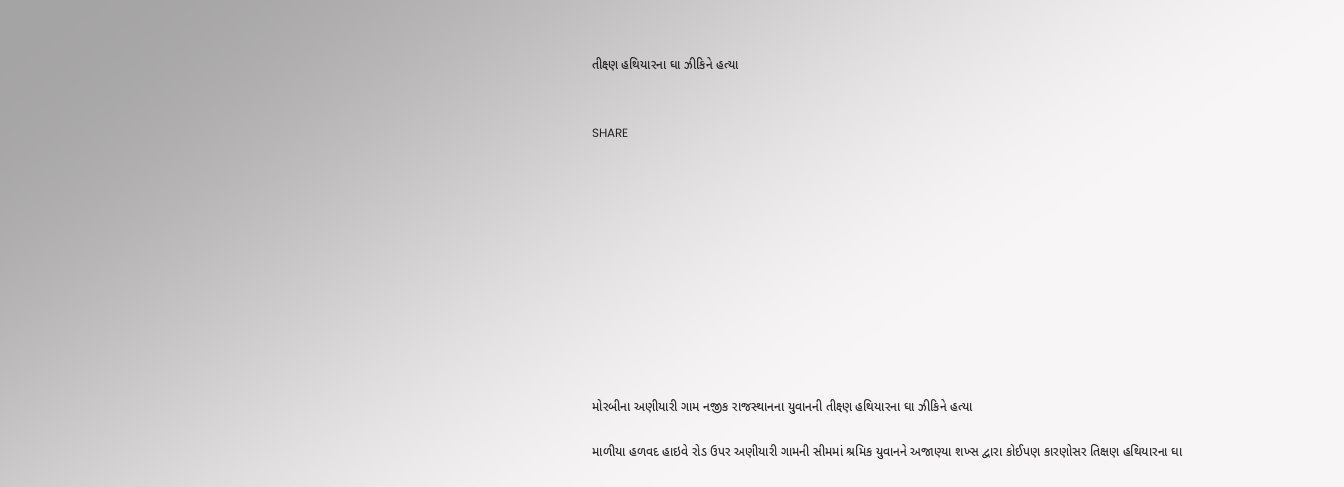તીક્ષ્ણ હથિયારના ઘા ઝીકિને હત્યા


SHARE











મોરબીના અણીયારી ગામ નજીક રાજસ્થાનના યુવાનની તીક્ષ્ણ હથિયારના ઘા ઝીકિને હત્યા

માળીયા હળવદ હાઇવે રોડ ઉપર અણીયારી ગામની સીમમાં શ્રમિક યુવાનને અજાણ્યા શખ્સ દ્વારા કોઈપણ કારણોસર તિક્ષણ હથિયારના ઘા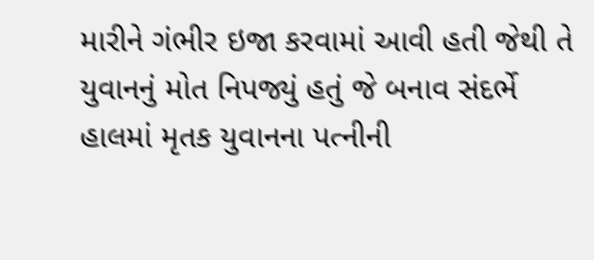મારીને ગંભીર ઇજા કરવામાં આવી હતી જેથી તે યુવાનનું મોત નિપજ્યું હતું જે બનાવ સંદર્ભે હાલમાં મૃતક યુવાનના પત્નીની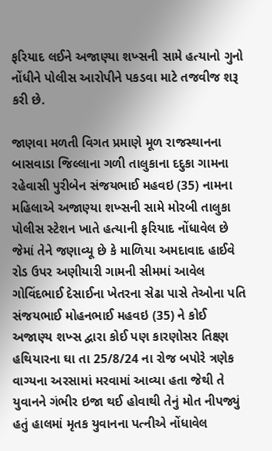ફરિયાદ લઈને અજાણ્યા શખ્સની સામે હત્યાનો ગુનો નોંધીને પોલીસ આરોપીને પકડવા માટે તજવીજ શરૂ કરી છે.

જાણવા મળતી વિગત પ્રમાણે મૂળ રાજસ્થાનના બાસવાડા જિલ્લાના ગળી તાલુકાના દદુકા ગામના રહેવાસી પુરીબેન સંજયભાઈ મહવઇ (35) નામના મહિલાએ અજાણ્યા શખ્સની સામે મોરબી તાલુકા પોલીસ સ્ટેશન ખાતે હત્યાની ફરિયાદ નોંધાવેલ છે જેમાં તેને જણાવ્યૂ છે કે માળિયા અમદાવાદ હાઈવે રોડ ઉપર અણીયારી ગામની સીમમાં આવેલ ગોવિંદભાઈ દેસાઈના ખેતરના સેઢા પાસે તેઓના પતિ સંજયભાઈ મોહનભાઈ મહવઇ (35) ને કોઈ અજાણ્ય શખ્સ દ્વારા કોઈ પણ કારણોસર તિક્ષ્ણ હથિયારના ઘા તા 25/8/24 ના રોજ બપોરે ત્રણેક વાગ્યના અરસામાં મરવામાં આવ્યા હતા જેથી તે યુવાનને ગંભીર ઇજા થઈ હોવાથી તેનું મોત નીપજ્યું હતું હાલમાં મૃતક યુવાનના પત્નીએ નોંધાવેલ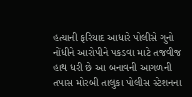હત્યાની ફરિયાદ આધારે પોલીસે ગુનો નોંધીને આરોપીને પકડવા માટે તજવીજ હાથ ધરી છે આ બનાવની આગળની તપાસ મોરબી તાલુકા પોલીસ સ્ટેશનના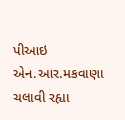પીઆઇ એન.આર.મકવાણા ચલાવી રહ્યા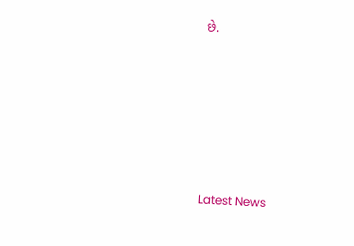છે.






Latest News